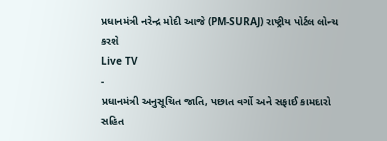પ્રધાનમંત્રી નરેન્દ્ર મોદી આજે (PM-SURAJ) રાષ્ટ્રીય પોર્ટલ લોન્ચ કરશે
Live TV
-
પ્રધાનમંત્રી અનુસૂચિત જાતિ, પછાત વર્ગો અને સફાઈ કામદારો સહિત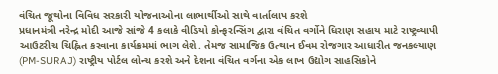વંચિત જૂથોના વિવિધ સરકારી યોજનાઓના લાભાર્થીઓ સાથે વાર્તાલાપ કરશે
પ્રધાનમંત્રી નરેન્દ્ર મોદી આજે સાંજે 4 કલાકે વીડિયો કોન્ફરન્સિંગ દ્વારા વંચિત વર્ગોને ધિરાણ સહાય માટે રાષ્ટ્રવ્યાપી આઉટરીચ ચિહ્નિત કરવાના કાર્યક્રમમાં ભાગ લેશે. તેમજ સામાજિક ઉત્થાન ઈવમ રોજગાર આધારીત જનકલ્યાણ (PM-SURAJ) રાષ્ટ્રીય પોર્ટલ લોન્ચ કરશે અને દેશના વંચિત વર્ગના એક લાખ ઉદ્યોગ સાહસિકોને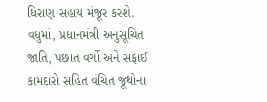ધિરાણ સહાય મંજૂર કરશે. વધુમાં, પ્રધાનમંત્રી અનુસૂચિત જાતિ, પછાત વર્ગો અને સફાઈ કામદારો સહિત વંચિત જૂથોના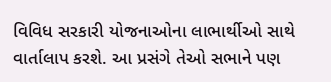વિવિધ સરકારી યોજનાઓના લાભાર્થીઓ સાથે વાર્તાલાપ કરશે. આ પ્રસંગે તેઓ સભાને પણ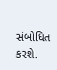સંબોધિત કરશે.